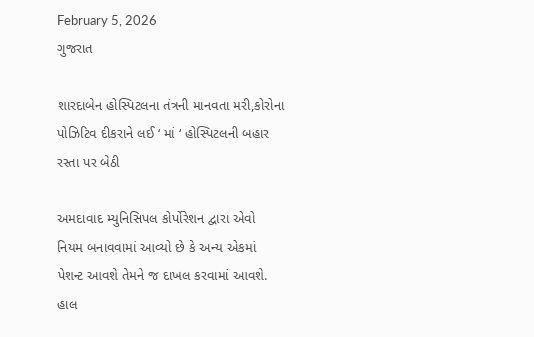February 5, 2026
ગુજરાત

શારદાબેન હોસ્પિટલના તંત્રની માનવતા મરી,કોરોના પોઝિટિવ દીકરાને લઈ ‘ માં ‘ હોસ્પિટલની બહાર રસ્તા પર બેઠી

અમદાવાદ મ્યુનિસિપલ કોર્પોરેશન દ્વારા એવો નિયમ બનાવવામાં આવ્યો છે કે અન્ય એકમાં પેશન્ટ આવશે તેમને જ દાખલ કરવામાં આવશે. હાલ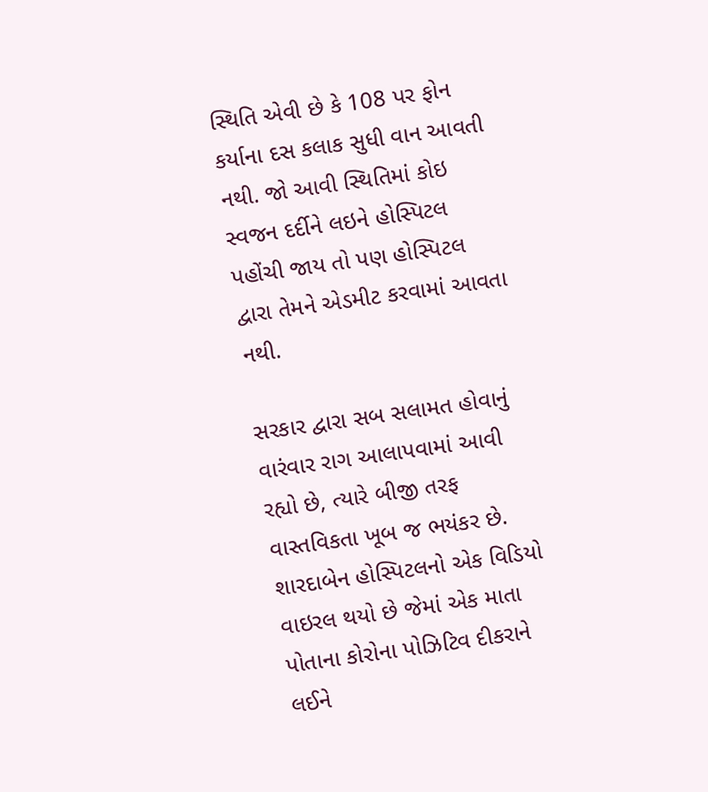સ્થિતિ એવી છે કે 108 પર ફોન કર્યાના દસ કલાક સુધી વાન આવતી નથી. જો આવી સ્થિતિમાં કોઇ સ્વજન દર્દીને લઇને હોસ્પિટલ પહોંચી જાય તો પણ હોસ્પિટલ દ્વારા તેમને એડમીટ કરવામાં આવતા નથી.

સરકાર દ્વારા સબ સલામત હોવાનું વારંવાર રાગ આલાપવામાં આવી રહ્યો છે, ત્યારે બીજી તરફ વાસ્તવિકતા ખૂબ જ ભયંકર છે. શારદાબેન હોસ્પિટલનો એક વિડિયો વાઇરલ થયો છે જેમાં એક માતા પોતાના કોરોના પોઝિટિવ દીકરાને લઈને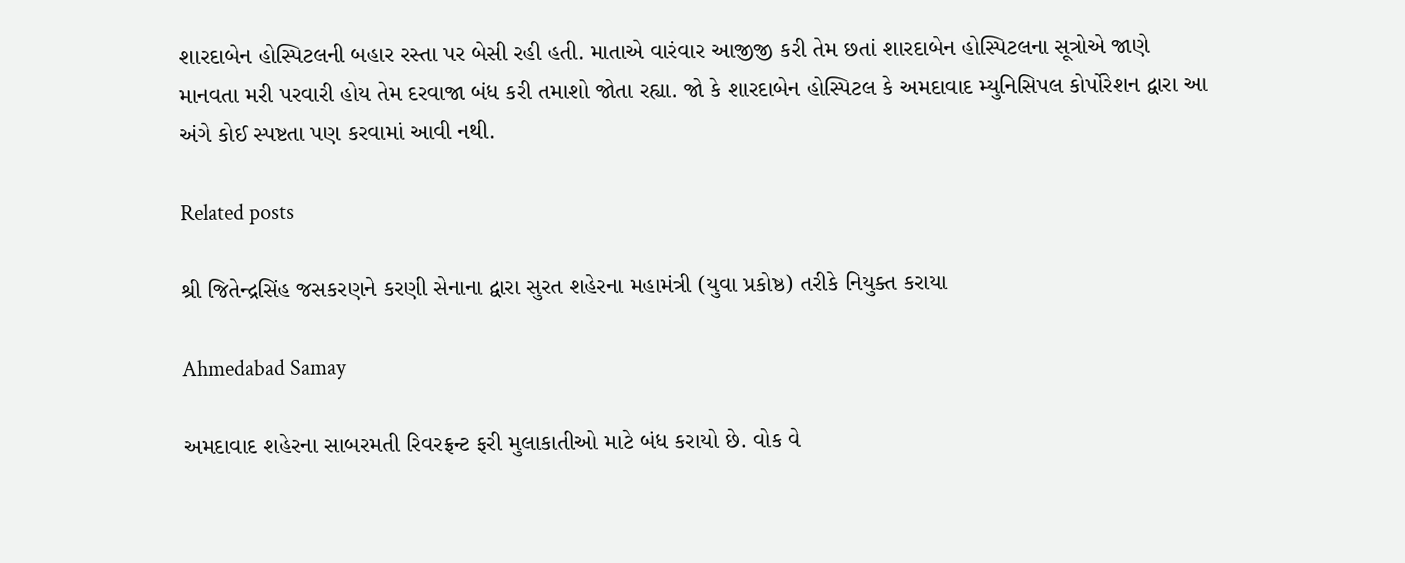શારદાબેન હોસ્પિટલની બહાર રસ્તા પર બેસી રહી હતી. માતાએ વારંવાર આજીજી કરી તેમ છતાં શારદાબેન હોસ્પિટલના સૂત્રોએ જાણે માનવતા મરી પરવારી હોય તેમ દરવાજા બંધ કરી તમાશો જોતા રહ્યા. જો કે શારદાબેન હોસ્પિટલ કે અમદાવાદ મ્યુનિસિપલ કોર્પોરેશન દ્વારા આ અંગે કોઈ સ્પષ્ટતા પણ કરવામાં આવી નથી.

Related posts

શ્રી જિતેન્દ્રસિંહ જસકરણને કરણી સેનાના દ્વારા સુરત શહેરના મહામંત્રી (યુવા પ્રકોષ્ઠ) તરીકે નિયુક્ત કરાયા

Ahmedabad Samay

અમદાવાદ શહેરના સાબરમતી રિવરફ્રન્ટ ફરી મુલાકાતીઓ માટે બંધ કરાયો છે. વોક વે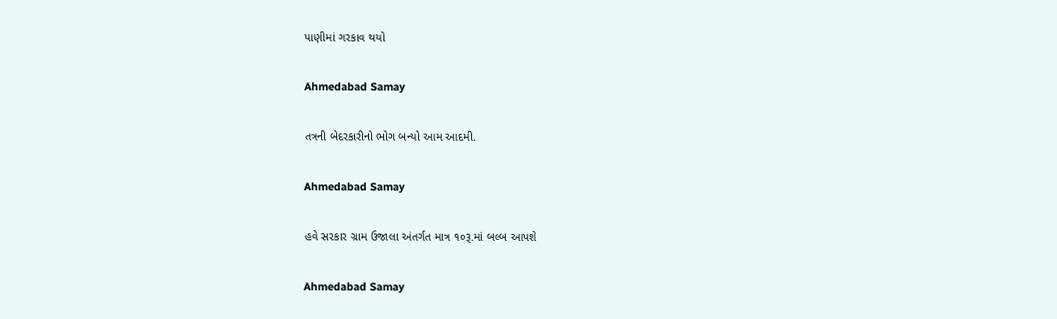પાણીમાં ગરકાવ થયો

Ahmedabad Samay

તત્રની બેદરકારીનો ભોગ બન્યો આમ આદમી.

Ahmedabad Samay

હવે સરકાર ગ્રામ ઉજાલા અંતર્ગત માત્ર ૧૦રૂ.માં બલ્બ આપશે

Ahmedabad Samay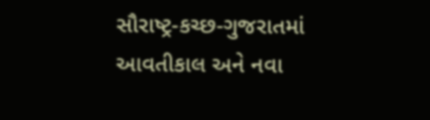સૌરાષ્‍ટ્ર-કચ્‍છ-ગુજરાતમાં આવતીકાલ અને નવા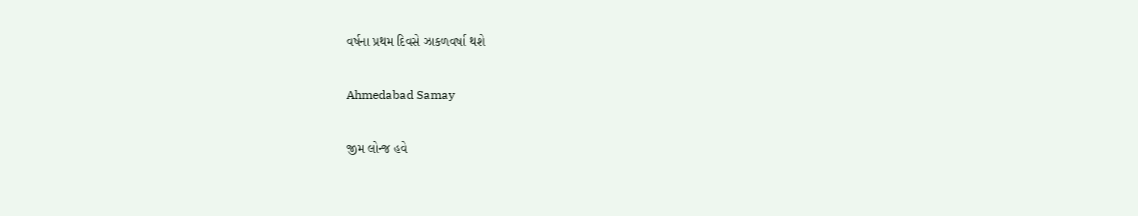વર્ષના પ્રથમ દિવસે ઝાકળવર્ષા થશે

Ahmedabad Samay

જીમ લોન્જ હવે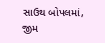સાઉથ બોપલમાં, જીમ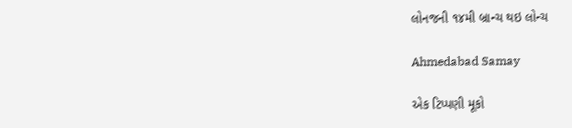લોનજની ૧૪મી બ્રાન્ચ થઇ લોન્ચ

Ahmedabad Samay

એક ટિપ્પણી મૂકો